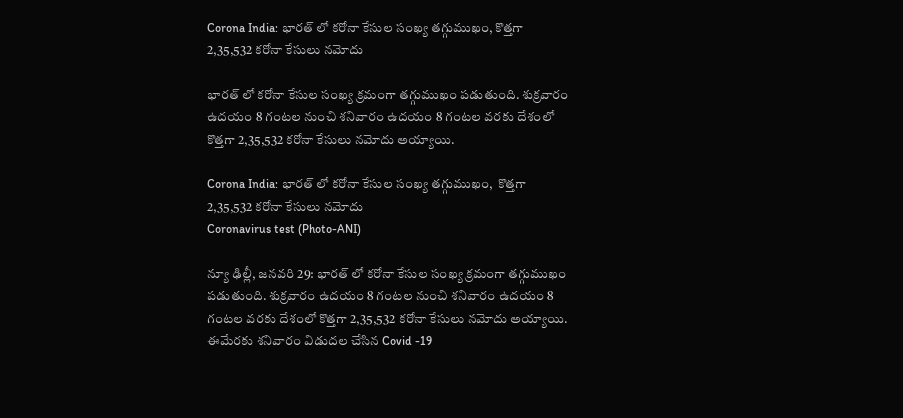Corona India: భారత్ లో కరోనా కేసుల సంఖ్య తగ్గుముఖం, కొత్తగా 2,35,532 కరోనా కేసులు నమోదు

భారత్ లో కరోనా కేసుల సంఖ్య క్రమంగా తగ్గుముఖం పడుతుంది. శుక్రవారం ఉదయం 8 గంటల నుంచి శనివారం ఉదయం 8 గంటల వరకు దేశంలో కొత్తగా 2,35,532 కరోనా కేసులు నమోదు అయ్యాయి.

Corona India: భారత్ లో కరోనా కేసుల సంఖ్య తగ్గుముఖం,  కొత్తగా 2,35,532 కరోనా కేసులు నమోదు
Coronavirus test (Photo-ANI)

న్యూ ఢిల్లీ, జనవరి 29: భారత్ లో కరోనా కేసుల సంఖ్య క్రమంగా తగ్గుముఖం పడుతుంది. శుక్రవారం ఉదయం 8 గంటల నుంచి శనివారం ఉదయం 8 గంటల వరకు దేశంలో కొత్తగా 2,35,532 కరోనా కేసులు నమోదు అయ్యాయి. ఈమేరకు శనివారం విడుదల చేసిన Covid -19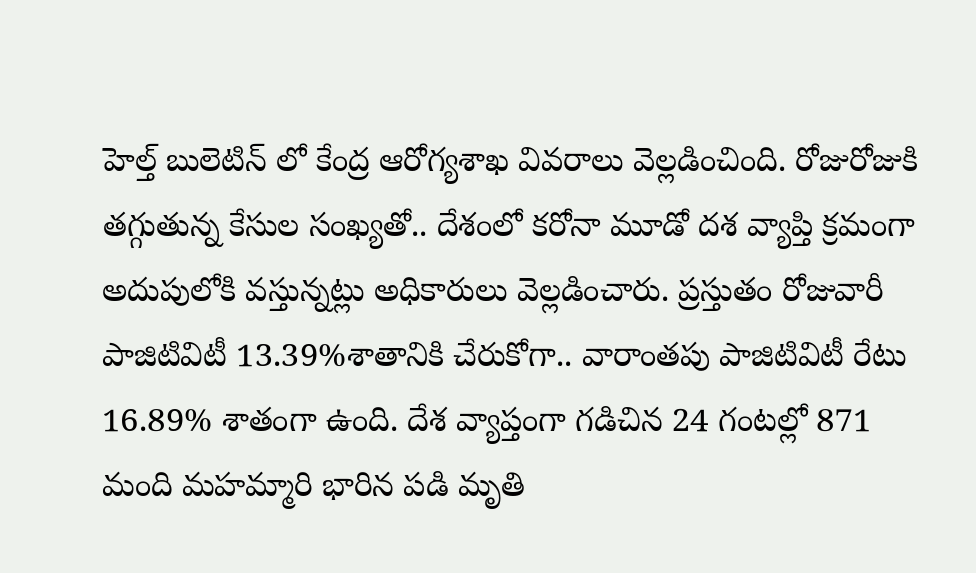హెల్త్ బులెటిన్ లో కేంద్ర ఆరోగ్యశాఖ వివరాలు వెల్లడించింది. రోజురోజుకి తగ్గుతున్న కేసుల సంఖ్యతో.. దేశంలో కరోనా మూడో దశ వ్యాప్తి క్రమంగా అదుపులోకి వస్తున్నట్లు అధికారులు వెల్లడించారు. ప్రస్తుతం రోజువారీ పాజిటివిటీ 13.39%శాతానికి చేరుకోగా.. వారాంతపు పాజిటివిటీ రేటు 16.89% శాతంగా ఉంది. దేశ వ్యాప్తంగా గడిచిన 24 గంటల్లో 871 మంది మహమ్మారి భారిన పడి మృతి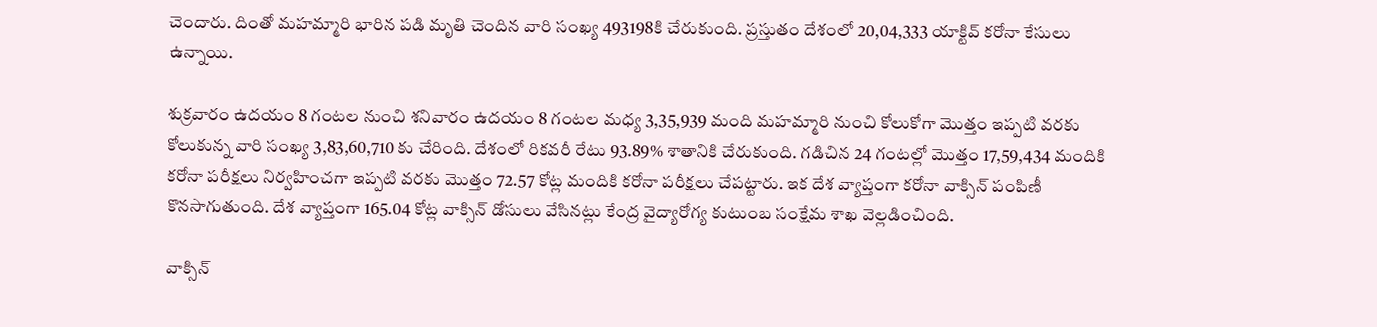చెందారు. దింతో మహమ్మారి భారిన పడి మృతి చెందిన వారి సంఖ్య 493198కి చేరుకుంది. ప్రస్తుతం దేశంలో 20,04,333 యాక్టివ్ కరోనా కేసులు ఉన్నాయి.

శుక్రవారం ఉదయం 8 గంటల నుంచి శనివారం ఉదయం 8 గంటల మధ్య 3,35,939 మంది మహమ్మారి నుంచి కోలుకోగా మొత్తం ఇప్పటి వరకు కోలుకున్న వారి సంఖ్య 3,83,60,710 కు చేరింది. దేశంలో రికవరీ రేటు 93.89% శాతానికి చేరుకుంది. గడిచిన 24 గంటల్లో మొత్తం 17,59,434 మందికి కరోనా పరీక్షలు నిర్వహించగా ఇప్పటి వరకు మొత్తం 72.57 కోట్ల మందికి కరోనా పరీక్షలు చేపట్టారు. ఇక దేశ వ్యాప్తంగా కరోనా వాక్సిన్ పంపిణీ కొనసాగుతుంది. దేశ వ్యాప్తంగా 165.04 కోట్ల వాక్సిన్ డోసులు వేసినట్లు కేంద్ర వైద్యారోగ్య కుటుంబ సంక్షేమ శాఖ వెల్లడించింది.

వాక్సిన్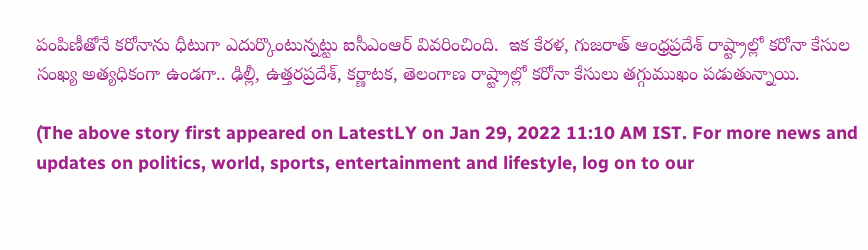పంపిణీతోనే కరోనాను ధీటుగా ఎదుర్కొంటున్నట్టు ఐసీఎంఆర్ వివరించింది.  ఇక కేరళ, గుజరాత్ ఆంధ్రప్రదేశ్ రాష్ట్రాల్లో కరోనా కేసుల సంఖ్య అత్యధికంగా ఉండగా.. ఢిల్లీ, ఉత్తరప్రదేశ్, కర్ణాటక, తెలంగాణ రాష్ట్రాల్లో కరోనా కేసులు తగ్గుముఖం పడుతున్నాయి.

(The above story first appeared on LatestLY on Jan 29, 2022 11:10 AM IST. For more news and updates on politics, world, sports, entertainment and lifestyle, log on to our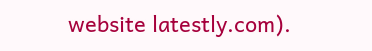website latestly.com).